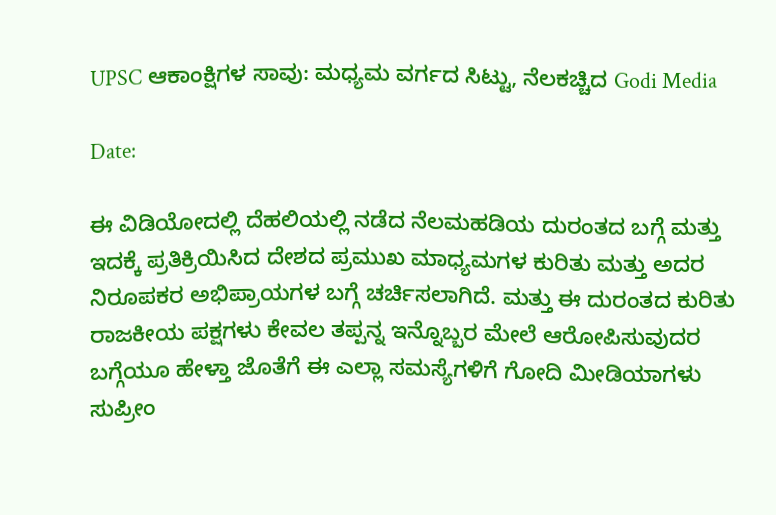UPSC ಆಕಾಂಕ್ಷಿಗಳ ಸಾವು: ಮಧ್ಯಮ ವರ್ಗದ ಸಿಟ್ಟು, ನೆಲಕಚ್ಚಿದ Godi Media

Date:

ಈ ವಿಡಿಯೋದಲ್ಲಿ ದೆಹಲಿಯಲ್ಲಿ ನಡೆದ ನೆಲಮಹಡಿಯ ದುರಂತದ ಬಗ್ಗೆ ಮತ್ತು ಇದಕ್ಕೆ ಪ್ರತಿಕ್ರಿಯಿಸಿದ ದೇಶದ ಪ್ರಮುಖ ಮಾಧ್ಯಮಗಳ ಕುರಿತು ಮತ್ತು ಅದರ ನಿರೂಪಕರ ಅಭಿಪ್ರಾಯಗಳ ಬಗ್ಗೆ ಚರ್ಚಿಸಲಾಗಿದೆ. ಮತ್ತು ಈ ದುರಂತದ ಕುರಿತು ರಾಜಕೀಯ ಪಕ್ಷಗಳು ಕೇವಲ ತಪ್ಪನ್ನ ಇನ್ನೊಬ್ಬರ ಮೇಲೆ ಆರೋಪಿಸುವುದರ ಬಗ್ಗೆಯೂ ಹೇಳ್ತಾ ಜೊತೆಗೆ ಈ ಎಲ್ಲಾ ಸಮಸ್ಯೆಗಳಿಗೆ ಗೋದಿ ಮೀಡಿಯಾಗಳು ಸುಪ್ರೀಂ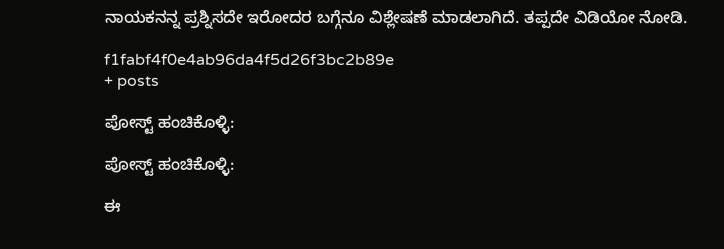ನಾಯಕನನ್ನ ಪ್ರಶ್ನಿಸದೇ ಇರೋದರ ಬಗ್ಗೆನೂ ವಿಶ್ಲೇಷಣೆ ಮಾಡಲಾಗಿದೆ. ತಪ್ಪದೇ ವಿಡಿಯೋ ನೋಡಿ.

f1fabf4f0e4ab96da4f5d26f3bc2b89e
+ posts

ಪೋಸ್ಟ್ ಹಂಚಿಕೊಳ್ಳಿ:

ಪೋಸ್ಟ್ ಹಂಚಿಕೊಳ್ಳಿ:

ಈ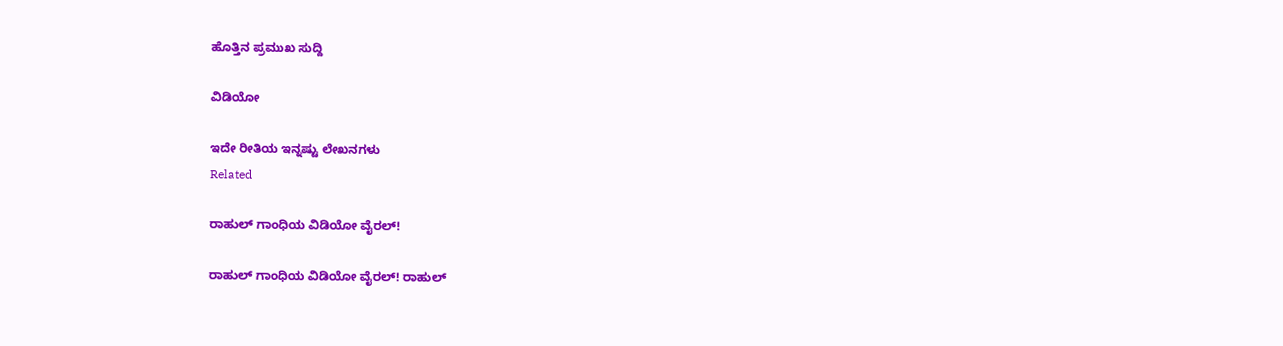ಹೊತ್ತಿನ ಪ್ರಮುಖ ಸುದ್ದಿ

ವಿಡಿಯೋ

ಇದೇ ರೀತಿಯ ಇನ್ನಷ್ಟು ಲೇಖನಗಳು
Related

ರಾಹುಲ್ ಗಾಂಧಿಯ ವಿಡಿಯೋ ವೈರಲ್!

ರಾಹುಲ್ ಗಾಂಧಿಯ ವಿಡಿಯೋ ವೈರಲ್! ರಾಹುಲ್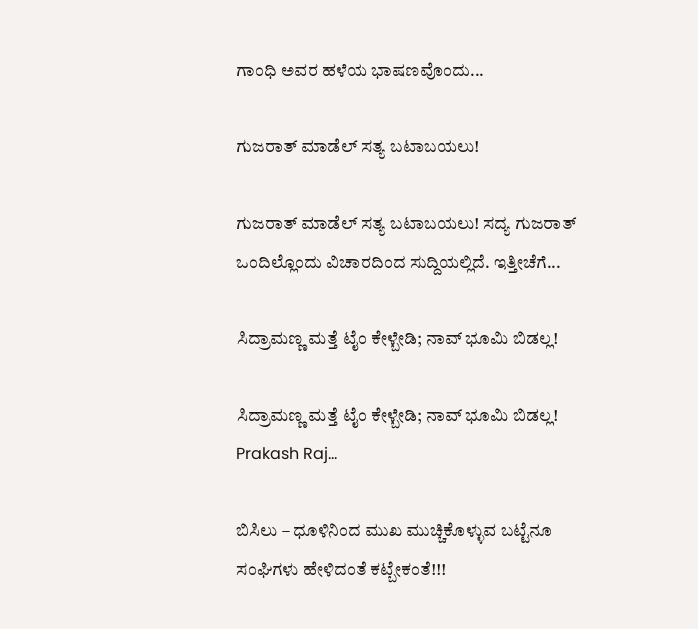ಗಾಂಧಿ ಅವರ ಹಳೆಯ ಭಾಷಣವೊಂದು...

ಗುಜರಾತ್ ಮಾಡೆಲ್ ಸತ್ಯ ಬಟಾಬಯಲು!

ಗುಜರಾತ್ ಮಾಡೆಲ್ ಸತ್ಯ ಬಟಾಬಯಲು! ಸದ್ಯ ಗುಜರಾತ್ ಒಂದಿಲ್ಲೊಂದು ವಿಚಾರದಿಂದ ಸುದ್ದಿಯಲ್ಲಿದೆ. ಇತ್ತೀಚೆಗೆ...

ಸಿದ್ರಾಮಣ್ಣ ಮತ್ತೆ ಟೈಂ ಕೇಳ್ಬೇಡಿ; ನಾವ್ ಭೂಮಿ ಬಿಡಲ್ಲ!

ಸಿದ್ರಾಮಣ್ಣ ಮತ್ತೆ ಟೈಂ ಕೇಳ್ಬೇಡಿ; ನಾವ್ ಭೂಮಿ ಬಿಡಲ್ಲ! Prakash Raj...

ಬಿಸಿಲು – ಧೂಳಿನಿಂದ ಮುಖ ಮುಚ್ಚಿಕೊಳ್ಳುವ ಬಟ್ಟೆನೂ ಸಂಘಿಗಳು ಹೇಳಿದಂತೆ ಕಟ್ಬೇಕಂತೆ!!!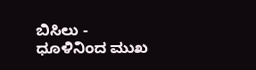ಬಿಸಿಲು - ಧೂಳಿನಿಂದ ಮುಖ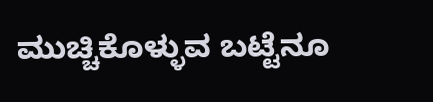ಮುಚ್ಚಿಕೊಳ್ಳುವ ಬಟ್ಟೆನೂ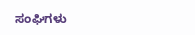ಸಂಘಿಗಳು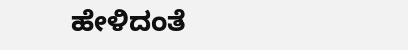ಹೇಳಿದಂತೆ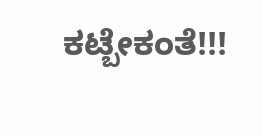ಕಟ್ಬೇಕಂತೆ!!!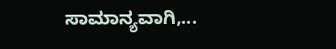ಸಾಮಾನ್ಯವಾಗಿ,...